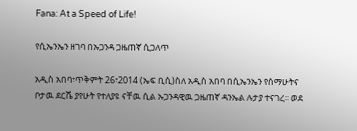Fana: At a Speed of Life!

የሲኤንኤን ዘገባ በኡጋንዳ ጋዜጠኛ ሲጋለጥ

አዲስ አበባ፣ጥቅምት 26፣2014 (ኤፍ ቢሲ)ስለ አዲስ አበባ በሲኤንኤን የሰማሁትና ቦታዉ ደርሼ ያየሁት የተለያዩ ናቸዉ ሲል ኡጋንዳዊዉ ጋዜጠኛ ዳንኤል ሉታያ ተናገረ፡፡ ወደ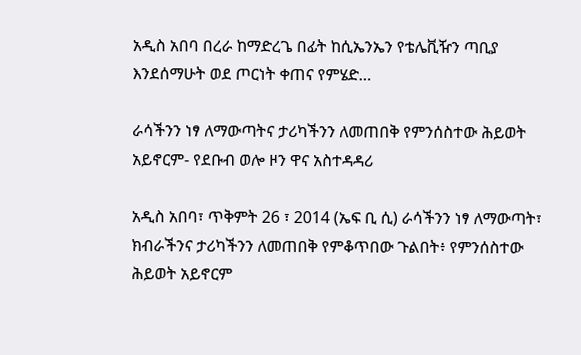አዲስ አበባ በረራ ከማድረጌ በፊት ከሲኤንኤን የቴሌቪዥን ጣቢያ እንደሰማሁት ወደ ጦርነት ቀጠና የምሄድ…

ራሳችንን ነፃ ለማውጣትና ታሪካችንን ለመጠበቅ የምንሰስተው ሕይወት አይኖርም- የደቡብ ወሎ ዞን ዋና አስተዳዳሪ

አዲስ አበባ፣ ጥቅምት 26 ፣ 2014 (ኤፍ ቢ ሲ) ራሳችንን ነፃ ለማውጣት፣ ክብራችንና ታሪካችንን ለመጠበቅ የምቆጥበው ጉልበት፥ የምንሰስተው ሕይወት አይኖርም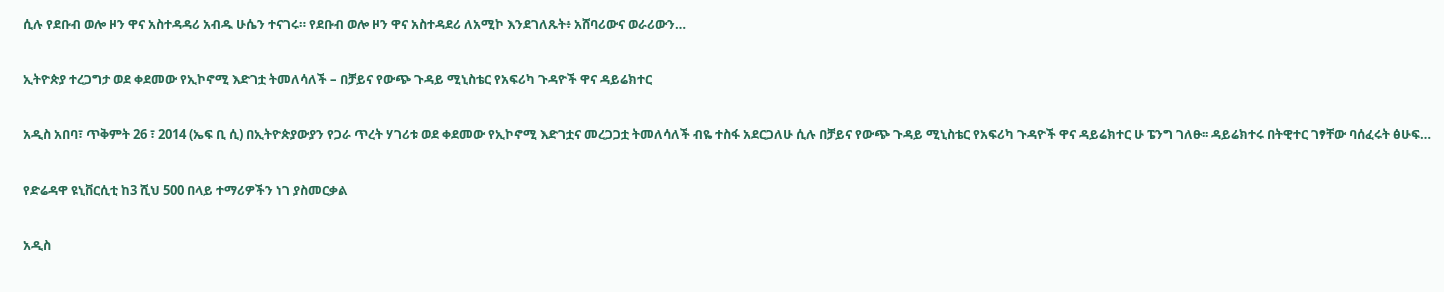ሲሉ የደቡብ ወሎ ዞን ዋና አስተዳዳሪ አብዱ ሁሴን ተናገሩ። የደቡብ ወሎ ዞን ዋና አስተዳደሪ ለአሚኮ እንደገለጹት፥ አሸባሪውና ወራሪውን…

ኢትዮጵያ ተረጋግታ ወደ ቀደመው የኢኮኖሚ እድገቷ ትመለሳለች – በቻይና የውጭ ጉዳይ ሚኒስቴር የአፍሪካ ጉዳዮች ዋና ዳይሬክተር

አዲስ አበባ፣ ጥቅምት 26 ፣ 2014 (ኤፍ ቢ ሲ) በኢትዮጵያውያን የጋራ ጥረት ሃገሪቱ ወደ ቀደመው የኢኮኖሚ እድገቷና መረጋጋቷ ትመለሳለች ብዬ ተስፋ አደርጋለሁ ሲሉ በቻይና የውጭ ጉዳይ ሚኒስቴር የአፍሪካ ጉዳዮች ዋና ዳይሬክተር ሁ ፔንግ ገለፁ፡፡ ዳይሬክተሩ በትዊተር ገፃቸው ባሰፈሩት ፅሁፍ…

የድሬዳዋ ዩኒቨርሲቲ ከ3 ሺህ 500 በላይ ተማሪዎችን ነገ ያስመርቃል

አዲስ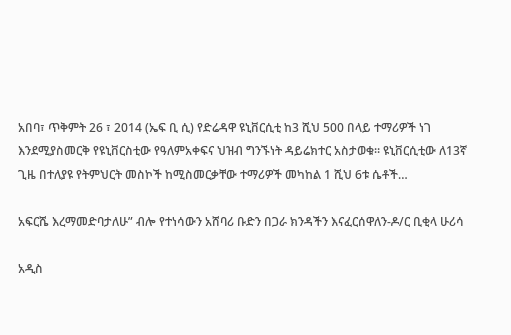አበባ፣ ጥቅምት 26 ፣ 2014 (ኤፍ ቢ ሲ) የድሬዳዋ ዩኒቨርሲቲ ከ3 ሺህ 500 በላይ ተማሪዎች ነገ እንደሚያስመርቅ የዩኒቨርስቲው የዓለምአቀፍና ህዝብ ግንኙነት ዳይሬክተር አስታወቁ። ዩኒቨርሲቲው ለ13ኛ ጊዜ በተለያዩ የትምህርት መስኮች ከሚስመርቃቸው ተማሪዎች መካከል 1 ሺህ 6ቱ ሴቶች…

አፍርሼ እረማመድባታለሁ” ብሎ የተነሳውን አሸባሪ ቡድን በጋራ ክንዳችን እናፈርሰዋለን-ዶ/ር ቢቂላ ሁሪሳ

አዲስ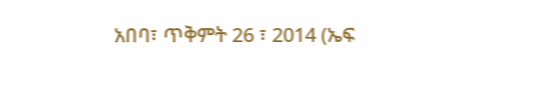አበባ፣ ጥቅምት 26 ፣ 2014 (ኤፍ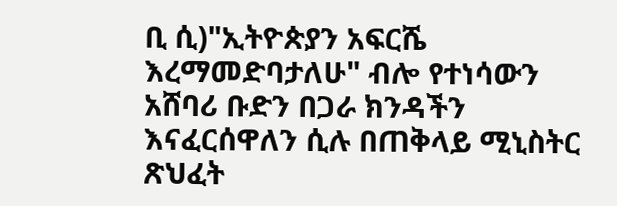ቢ ሲ)"ኢትዮጵያን አፍርሼ እረማመድባታለሁ" ብሎ የተነሳውን አሸባሪ ቡድን በጋራ ክንዳችን እናፈርሰዋለን ሲሉ በጠቅላይ ሚኒስትር ጽህፈት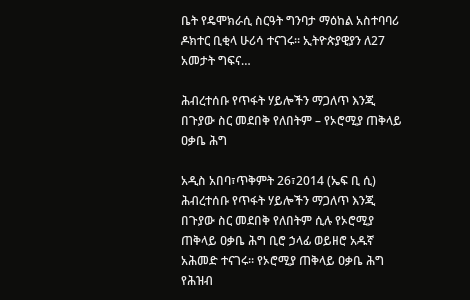ቤት የዴሞክራሲ ስርዓት ግንባታ ማዕከል አስተባባሪ ዶክተር ቢቂላ ሁሪሳ ተናገሩ። ኢትዮጵያዊያን ለ27 አመታት ግፍና…

ሕብረተሰቡ የጥፋት ሃይሎችን ማጋለጥ እንጂ በጉያው ስር መደበቅ የለበትም – የኦሮሚያ ጠቅላይ ዐቃቤ ሕግ

አዲስ አበባ፣ጥቅምት 26፣2014 (ኤፍ ቢ ሲ) ሕብረተሰቡ የጥፋት ሃይሎችን ማጋለጥ እንጂ በጉያው ስር መደበቅ የለበትም ሲሉ የኦሮሚያ ጠቅላይ ዐቃቤ ሕግ ቢሮ ኃላፊ ወይዘሮ አዱኛ አሕመድ ተናገሩ። የኦሮሚያ ጠቅላይ ዐቃቤ ሕግ የሕዝብ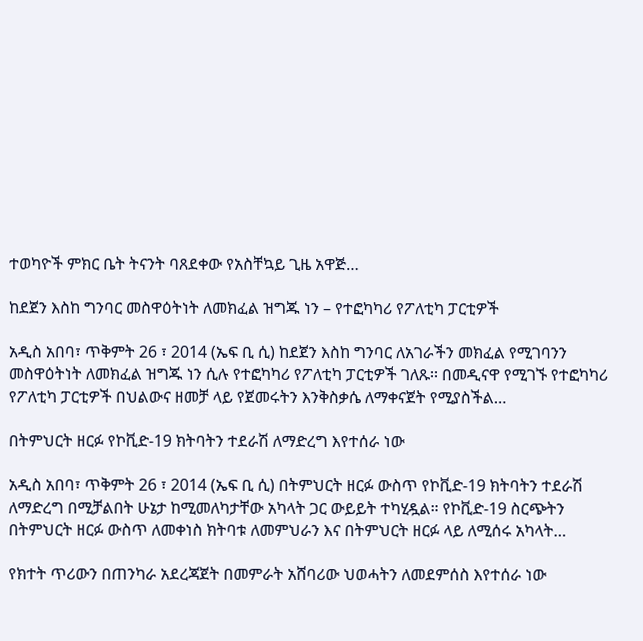ተወካዮች ምክር ቤት ትናንት ባጸደቀው የአስቸኳይ ጊዜ አዋጅ…

ከደጀን እስከ ግንባር መስዋዕትነት ለመክፈል ዝግጁ ነን – የተፎካካሪ የፖለቲካ ፓርቲዎች

አዲስ አበባ፣ ጥቅምት 26 ፣ 2014 (ኤፍ ቢ ሲ) ከደጀን እስከ ግንባር ለአገራችን መክፈል የሚገባንን መስዋዕትነት ለመክፈል ዝግጁ ነን ሲሉ የተፎካካሪ የፖለቲካ ፓርቲዎች ገለጹ፡፡ በመዲናዋ የሚገኙ የተፎካካሪ የፖለቲካ ፓርቲዎች በህልውና ዘመቻ ላይ የጀመሩትን እንቅስቃሴ ለማቀናጀት የሚያስችል…

በትምህርት ዘርፉ የኮቪድ-19 ክትባትን ተደራሽ ለማድረግ እየተሰራ ነው

አዲስ አበባ፣ ጥቅምት 26 ፣ 2014 (ኤፍ ቢ ሲ) በትምህርት ዘርፉ ውስጥ የኮቪድ-19 ክትባትን ተደራሽ ለማድረግ በሚቻልበት ሁኔታ ከሚመለካታቸው አካላት ጋር ውይይት ተካሂዷል። የኮቪድ-19 ስርጭትን በትምህርት ዘርፉ ውስጥ ለመቀነስ ክትባቱ ለመምህራን እና በትምህርት ዘርፉ ላይ ለሚሰሩ አካላት…

የክተት ጥሪውን በጠንካራ አደረጃጀት በመምራት አሸባሪው ህወሓትን ለመደምሰስ እየተሰራ ነው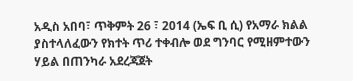አዲስ አበባ፣ ጥቅምት 26 ፣ 2014 (ኤፍ ቢ ሲ) የአማራ ክልል ያስተላለፈውን የክተት ጥሪ ተቀብሎ ወደ ግንባር የሚዘምተውን ሃይል በጠንካራ አደረጃጀት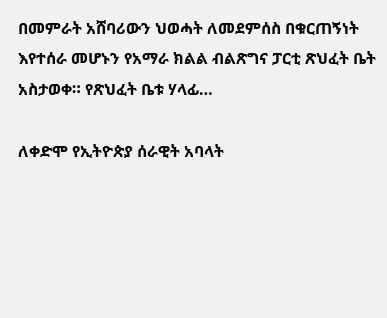በመምራት አሸባሪውን ህወሓት ለመደምሰስ በቁርጠኝነት እየተሰራ መሆኑን የአማራ ክልል ብልጽግና ፓርቲ ጽህፈት ቤት አስታወቀ። የጽህፈት ቤቱ ሃላፊ…

ለቀድሞ የኢትዮጵያ ሰራዊት አባላት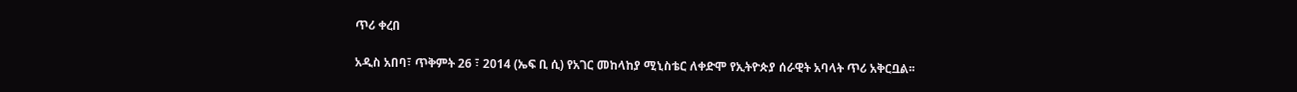ጥሪ ቀረበ

አዲስ አበባ፣ ጥቅምት 26 ፣ 2014 (ኤፍ ቢ ሲ) የአገር መከላከያ ሚኒስቴር ለቀድሞ የኢትዮጵያ ሰራዊት አባላት ጥሪ አቅርቧል፡፡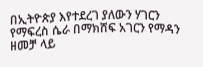በኢትዮጵያ እየተደረገ ያለውን ሃገርን የማፍረስ ሴራ በማክሸፍ አገርን የማዳን ዘመቻ ላይ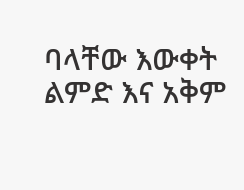ባላቸው እውቀት ልምድ እና አቅም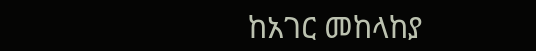ከአገር መከላከያ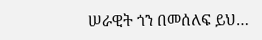ሠራዊት ጎን በመሰለፍ ይህ…